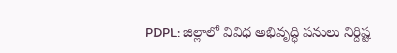PDPL: జిల్లాలో వివిధ అభివృద్ధి పనులు నిర్దిష్ట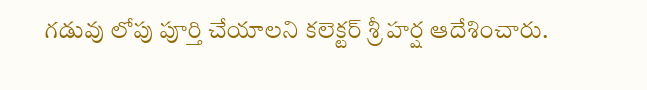గడువు లోపు పూర్తి చేయాలని కలెక్టర్ శ్రీ హర్ష ఆదేశించారు.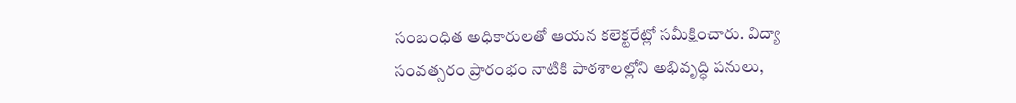సంబంధిత అధికారులతో ఆయన కలెక్టరేట్లో సమీక్షించారు. విద్యా సంవత్సరం ప్రారంభం నాటికి పాఠశాలల్లోని అభివృద్ధి పనులు,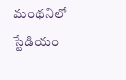మంథనిలో స్టేడియం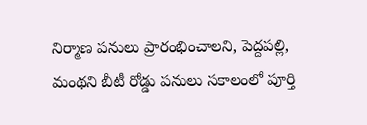నిర్మాణ పనులు ప్రారంభించాలని, పెద్దపల్లి, మంథని బీటీ రోడ్డు పనులు సకాలంలో పూర్తి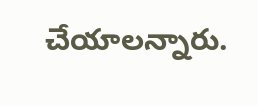చేయాలన్నారు.